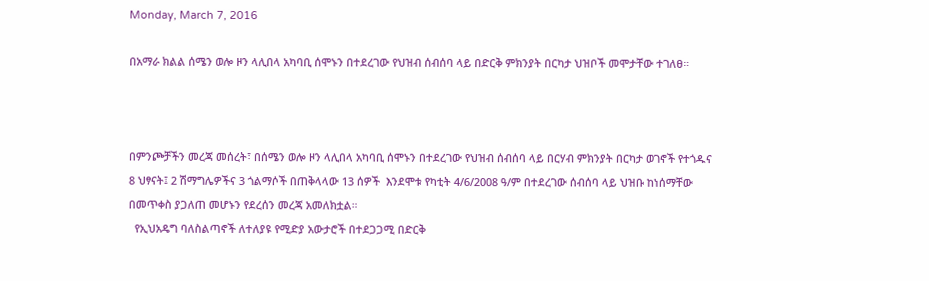Monday, March 7, 2016

በአማራ ክልል ሰሜን ወሎ ዞን ላሊበላ አካባቢ ሰሞኑን በተደረገው የህዝብ ሰብሰባ ላይ በድርቅ ምክንያት በርካታ ህዝቦች መሞታቸው ተገለፀ።



በምንጮቻችን መረጃ መሰረት፣ በሰሜን ወሎ ዞን ላሊበላ አካባቢ ሰሞኑን በተደረገው የህዝብ ሰብሰባ ላይ በርሃብ ምክንያት በርካታ ወገኖች የተጎዱና 8 ህፃናት፤ 2 ሽማግሌዎችና 3 ጎልማሶች በጠቅላላው 13 ሰዎች  እንደሞቱ የካቲት 4/6/2008 ዓ/ም በተደረገው ሰብሰባ ላይ ህዝቡ ከነሰማቸው በመጥቀስ ያጋለጠ መሆኑን የደረሰን መረጃ አመለክቷል።
  የኢህአዴግ ባለስልጣኖች ለተለያዩ የሚድያ አውታሮች በተደጋጋሚ በድርቅ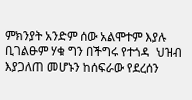ምክንያት አንድም ሰው አልሞተም እያሉ ቢገልፁም ሃቁ ግን በችግሩ የተጎዳ  ህዝብ እያጋለጠ መሆኑን ከሰፍራው የደረሰን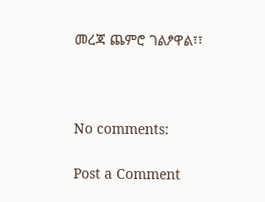መረጃ ጨምሮ ገልፆዋል፣፣



No comments:

Post a Comment